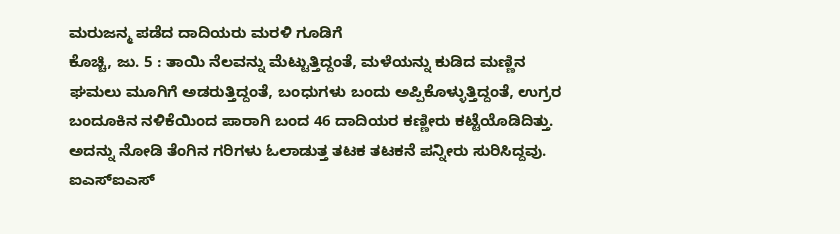ಮರುಜನ್ಮ ಪಡೆದ ದಾದಿಯರು ಮರಳಿ ಗೂಡಿಗೆ
ಕೊಚ್ಚಿ, ಜು. 5 : ತಾಯಿ ನೆಲವನ್ನು ಮೆಟ್ಟುತ್ತಿದ್ದಂತೆ, ಮಳೆಯನ್ನು ಕುಡಿದ ಮಣ್ಣಿನ ಘಮಲು ಮೂಗಿಗೆ ಅಡರುತ್ತಿದ್ದಂತೆ, ಬಂಧುಗಳು ಬಂದು ಅಪ್ಪಿಕೊಳ್ಳುತ್ತಿದ್ದಂತೆ, ಉಗ್ರರ ಬಂದೂಕಿನ ನಳಿಕೆಯಿಂದ ಪಾರಾಗಿ ಬಂದ 46 ದಾದಿಯರ ಕಣ್ಣೀರು ಕಟ್ಟೆಯೊಡಿದಿತ್ತು. ಅದನ್ನು ನೋಡಿ ತೆಂಗಿನ ಗರಿಗಳು ಓಲಾಡುತ್ತ ತಟಕ ತಟಕನೆ ಪನ್ನೀರು ಸುರಿಸಿದ್ದವು.
ಐಎಸ್ಐಎಸ್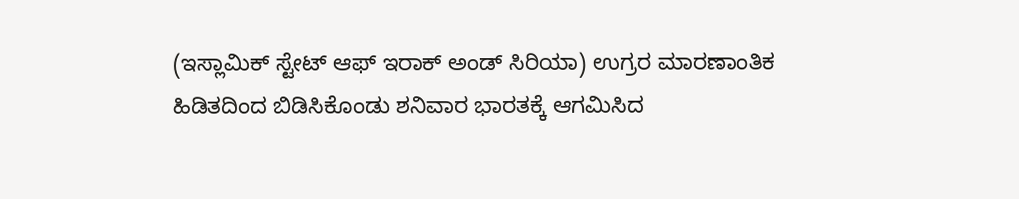(ಇಸ್ಲಾಮಿಕ್ ಸ್ಟೇಟ್ ಆಫ್ ಇರಾಕ್ ಅಂಡ್ ಸಿರಿಯಾ) ಉಗ್ರರ ಮಾರಣಾಂತಿಕ ಹಿಡಿತದಿಂದ ಬಿಡಿಸಿಕೊಂಡು ಶನಿವಾರ ಭಾರತಕ್ಕೆ ಆಗಮಿಸಿದ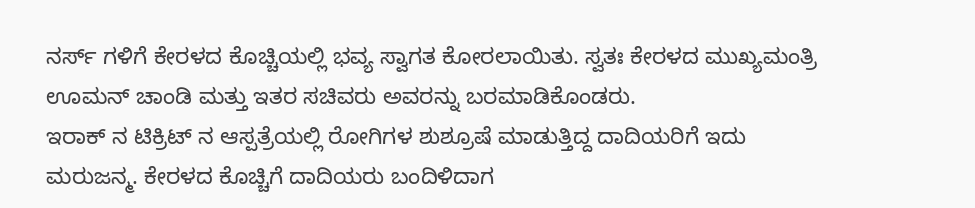ನರ್ಸ್ ಗಳಿಗೆ ಕೇರಳದ ಕೊಚ್ಚಿಯಲ್ಲಿ ಭವ್ಯ ಸ್ವಾಗತ ಕೋರಲಾಯಿತು. ಸ್ವತಃ ಕೇರಳದ ಮುಖ್ಯಮಂತ್ರಿ ಊಮನ್ ಚಾಂಡಿ ಮತ್ತು ಇತರ ಸಚಿವರು ಅವರನ್ನು ಬರಮಾಡಿಕೊಂಡರು.
ಇರಾಕ್ ನ ಟಿಕ್ರಿಟ್ ನ ಆಸ್ಪತ್ರೆಯಲ್ಲಿ ರೋಗಿಗಳ ಶುಶ್ರೂಷೆ ಮಾಡುತ್ತಿದ್ದ ದಾದಿಯರಿಗೆ ಇದು ಮರುಜನ್ಮ. ಕೇರಳದ ಕೊಚ್ಚಿಗೆ ದಾದಿಯರು ಬಂದಿಳಿದಾಗ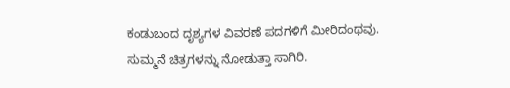ಕಂಡುಬಂದ ದೃಶ್ಯಗಳ ವಿವರಣೆ ಪದಗಳಿಗೆ ಮೀರಿದಂಥವು. ಸುಮ್ಮನೆ ಚಿತ್ರಗಳನ್ನು ನೋಡುತ್ತಾ ಸಾಗಿರಿ.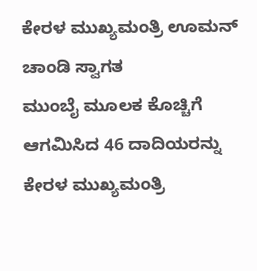ಕೇರಳ ಮುಖ್ಯಮಂತ್ರಿ ಊಮನ್ ಚಾಂಡಿ ಸ್ವಾಗತ
ಮುಂಬೈ ಮೂಲಕ ಕೊಚ್ಚಿಗೆ ಆಗಮಿಸಿದ 46 ದಾದಿಯರನ್ನು ಕೇರಳ ಮುಖ್ಯಮಂತ್ರಿ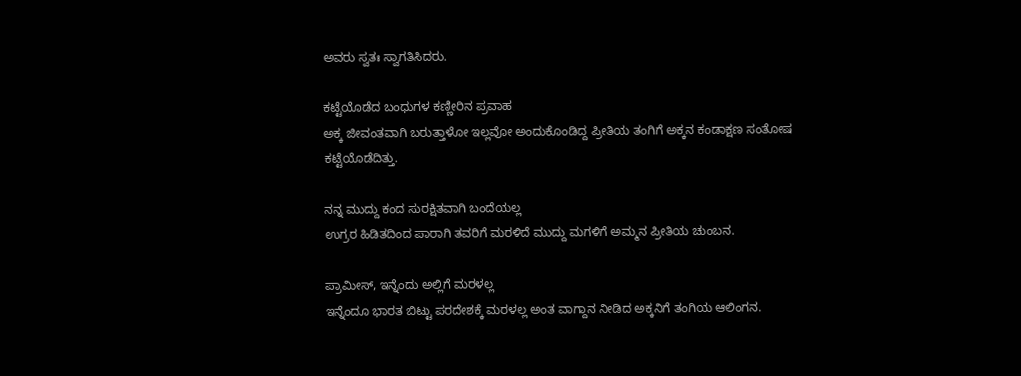ಅವರು ಸ್ವತಃ ಸ್ವಾಗತಿಸಿದರು.

ಕಟ್ಟೆಯೊಡೆದ ಬಂಧುಗಳ ಕಣ್ಣೀರಿನ ಪ್ರವಾಹ
ಅಕ್ಕ ಜೀವಂತವಾಗಿ ಬರುತ್ತಾಳೋ ಇಲ್ಲವೋ ಅಂದುಕೊಂಡಿದ್ದ ಪ್ರೀತಿಯ ತಂಗಿಗೆ ಅಕ್ಕನ ಕಂಡಾಕ್ಷಣ ಸಂತೋಷ ಕಟ್ಟೆಯೊಡೆದಿತ್ತು.

ನನ್ನ ಮುದ್ದು ಕಂದ ಸುರಕ್ಷಿತವಾಗಿ ಬಂದೆಯಲ್ಲ
ಉಗ್ರರ ಹಿಡಿತದಿಂದ ಪಾರಾಗಿ ತವರಿಗೆ ಮರಳಿದೆ ಮುದ್ದು ಮಗಳಿಗೆ ಅಮ್ಮನ ಪ್ರೀತಿಯ ಚುಂಬನ.

ಪ್ರಾಮೀಸ್, ಇನ್ನೆಂದು ಅಲ್ಲಿಗೆ ಮರಳಲ್ಲ
ಇನ್ನೆಂದೂ ಭಾರತ ಬಿಟ್ಟು ಪರದೇಶಕ್ಕೆ ಮರಳಲ್ಲ ಅಂತ ವಾಗ್ದಾನ ನೀಡಿದ ಅಕ್ಕನಿಗೆ ತಂಗಿಯ ಆಲಿಂಗನ.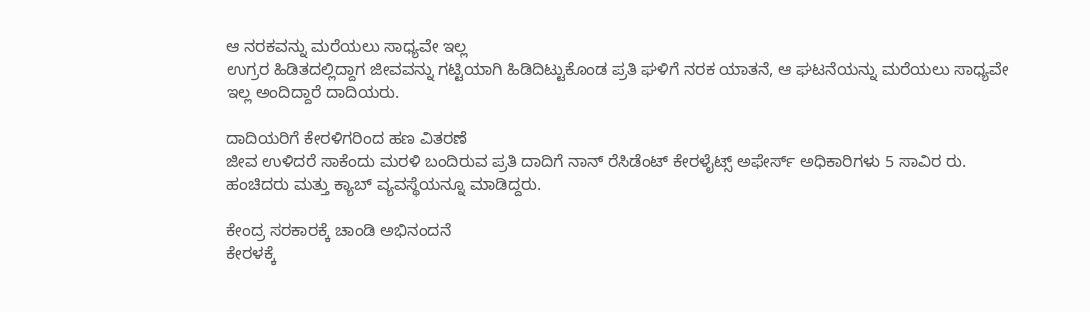ಆ ನರಕವನ್ನು ಮರೆಯಲು ಸಾಧ್ಯವೇ ಇಲ್ಲ
ಉಗ್ರರ ಹಿಡಿತದಲ್ಲಿದ್ದಾಗ ಜೀವವನ್ನು ಗಟ್ಟಿಯಾಗಿ ಹಿಡಿದಿಟ್ಟುಕೊಂಡ ಪ್ರತಿ ಘಳಿಗೆ ನರಕ ಯಾತನೆ, ಆ ಘಟನೆಯನ್ನು ಮರೆಯಲು ಸಾಧ್ಯವೇ ಇಲ್ಲ ಅಂದಿದ್ದಾರೆ ದಾದಿಯರು.

ದಾದಿಯರಿಗೆ ಕೇರಳಿಗರಿಂದ ಹಣ ವಿತರಣೆ
ಜೀವ ಉಳಿದರೆ ಸಾಕೆಂದು ಮರಳಿ ಬಂದಿರುವ ಪ್ರತಿ ದಾದಿಗೆ ನಾನ್ ರೆಸಿಡೆಂಟ್ ಕೇರಳೈಟ್ಸ್ ಅಫೇರ್ಸ್ ಅಧಿಕಾರಿಗಳು 5 ಸಾವಿರ ರು. ಹಂಚಿದರು ಮತ್ತು ಕ್ಯಾಬ್ ವ್ಯವಸ್ಥೆಯನ್ನೂ ಮಾಡಿದ್ದರು.

ಕೇಂದ್ರ ಸರಕಾರಕ್ಕೆ ಚಾಂಡಿ ಅಭಿನಂದನೆ
ಕೇರಳಕ್ಕೆ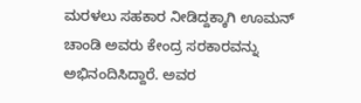ಮರಳಲು ಸಹಕಾರ ನೀಡಿದ್ದಕ್ಕಾಗಿ ಊಮನ್ ಚಾಂಡಿ ಅವರು ಕೇಂದ್ರ ಸರಕಾರವನ್ನು ಅಭಿನಂದಿಸಿದ್ದಾರೆ. ಅವರ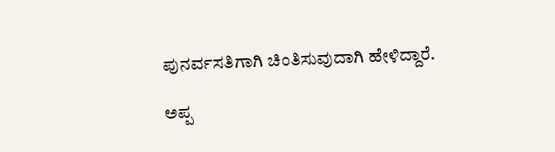ಪುನರ್ವಸತಿಗಾಗಿ ಚಿಂತಿಸುವುದಾಗಿ ಹೇಳಿದ್ದಾರೆ.

ಅಪ್ಪ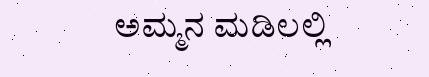ಅಮ್ಮನ ಮಡಿಲಲ್ಲಿ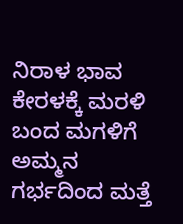ನಿರಾಳ ಭಾವ
ಕೇರಳಕ್ಕೆ ಮರಳಿ ಬಂದ ಮಗಳಿಗೆ ಅಮ್ಮನ ಗರ್ಭದಿಂದ ಮತ್ತೆ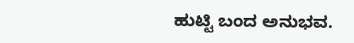ಹುಟ್ಟಿ ಬಂದ ಅನುಭವ.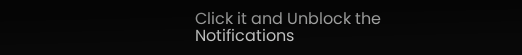Click it and Unblock the Notifications